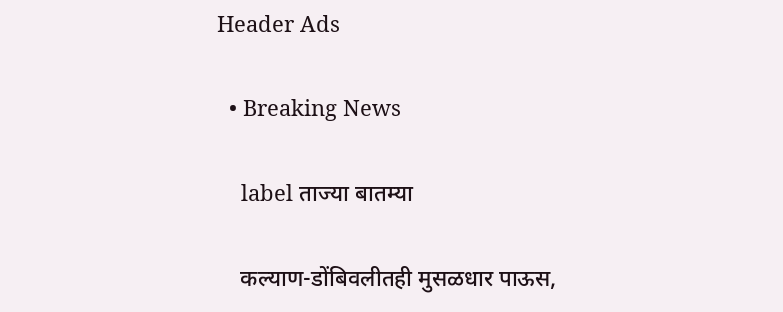Header Ads

  • Breaking News

    label ताज्या बातम्या

    कल्याण-डोंबिवलीतही मुसळधार पाऊस,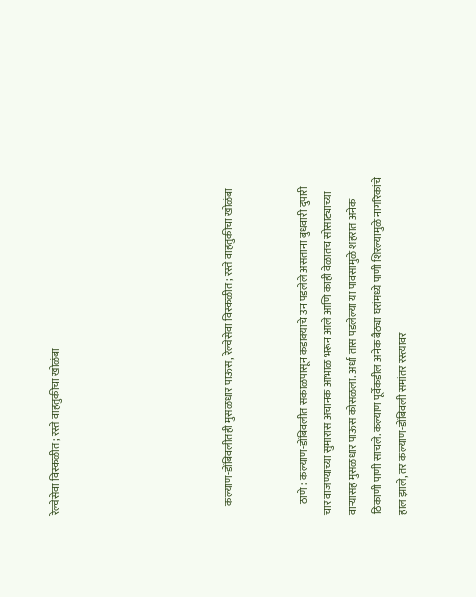रेल्वेसेवा विस्कळीत; रस्ते वाहतुकीचा खोळंबा






    कल्याण-डोंबिवलीतही मुसळधार पाऊस, रेल्वेसेवा विस्कळीत; रस्ते वाहतुकीचा खोळंबा


     ठाणे : कल्याण-डोंबिवलीत सकाळपासून कडाक्याचे उन पडलेले असताना बुधवारी दुपारी चार वाजण्याच्या सुमारास अचानक आभाळ भरून आले आणि काही वेळातच सोसाट्याच्या वाऱ्यासह मुसळधार पाऊस कोसळला. अर्धा तास पडलेल्या या पावसामुळे शहरात अनेक ठिकाणी पाणी साचले. कल्याण पूर्वेकडील अनेक बैठ्या घरांमध्ये पाणी शिरल्यामुळे नागरिकांचे हाल झाले, तर कल्याण-डोंबिवली समांतर रस्त्यावर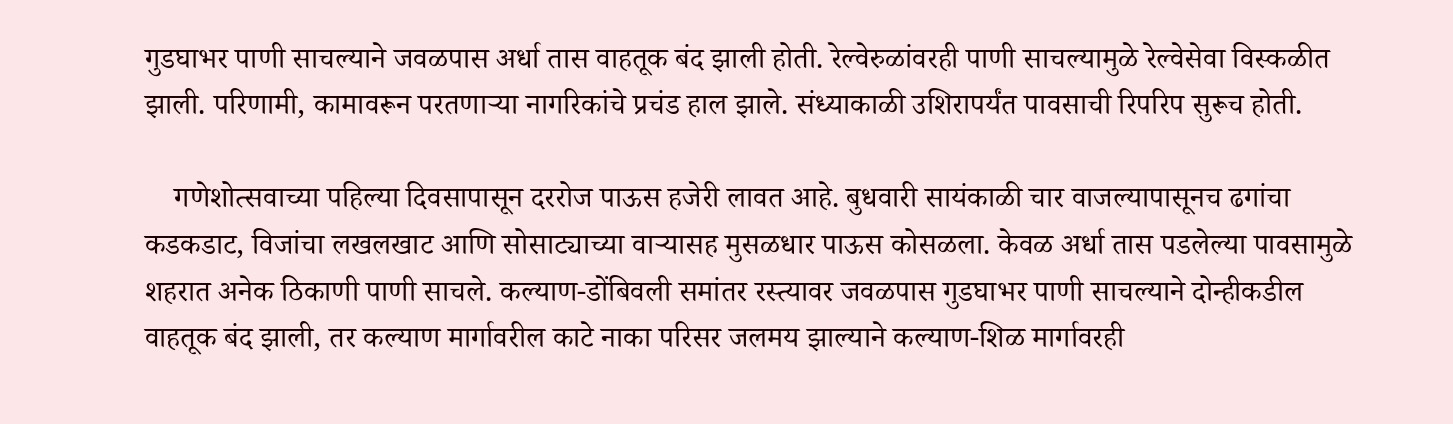गुडघाभर पाणी साचल्याने जवळपास अर्धा तास वाहतूक बंद झाली होती. रेल्वेरुळांवरही पाणी साचल्यामुळे रेल्वेसेवा विस्कळीत झाली. परिणामी, कामावरून परतणाऱ्या नागरिकांचे प्रचंड हाल झाले. संध्याकाळी उशिरापर्यंत पावसाची रिपरिप सुरूच होती.

    गणेशोत्सवाच्या पहिल्या दिवसापासून दररोज पाऊस हजेरी लावत आहे. बुधवारी सायंकाळी चार वाजल्यापासूनच ढगांचा कडकडाट, विजांचा लखलखाट आणि सोसाट्याच्या वाऱ्यासह मुसळधार पाऊस कोसळला. केवळ अर्धा तास पडलेल्या पावसामुळे शहरात अनेक ठिकाणी पाणी साचले. कल्याण-डोंबिवली समांतर रस्त्यावर जवळपास गुडघाभर पाणी साचल्याने दोन्हीकडील वाहतूक बंद झाली, तर कल्याण मार्गावरील काटे नाका परिसर जलमय झाल्याने कल्याण-शिळ मार्गावरही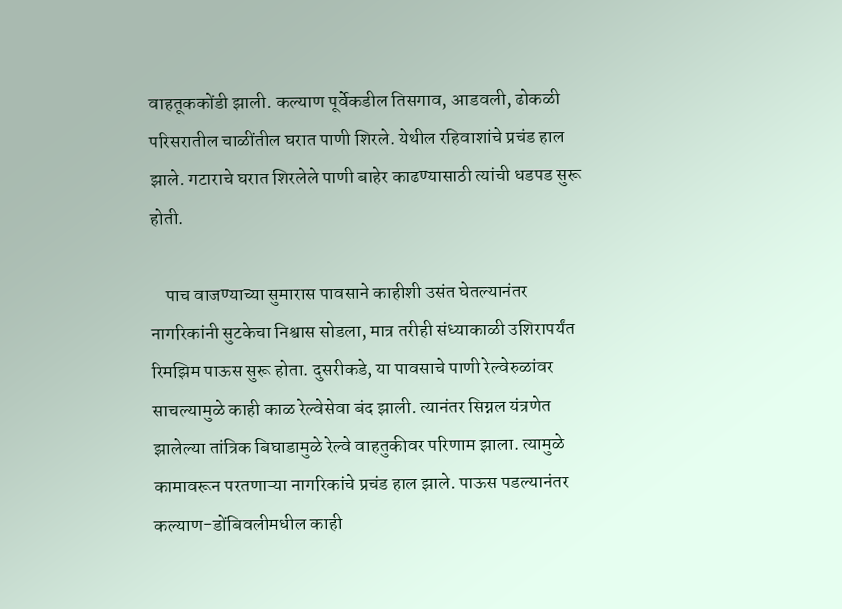वाहतूककोंडी झाली. कल्याण पूर्वेकडील तिसगाव, आडवली, ढोकळी परिसरातील चाळींतील घरात पाणी शिरले. येथील रहिवाशांचे प्रचंड हाल झाले. गटाराचे घरात शिरलेले पाणी बाहेर काढण्यासाठी त्यांची धडपड सुरू होती.

    पाच वाजण्याच्या सुमारास पावसाने काहीशी उसंत घेतल्यानंतर नागरिकांनी सुटकेचा निश्वास सोडला, मात्र तरीही संध्याकाळी उशिरापर्यंत रिमझिम पाऊस सुरू होता. दुसरीकडे, या पावसाचे पाणी रेल्वेरुळांवर साचल्यामुळे काही काळ रेल्वेसेवा बंद झाली. त्यानंतर सिग्नल यंत्रणेत झालेल्या तांत्रिक बिघाडामुळे रेल्वे वाहतुकीवर परिणाम झाला. त्यामुळे कामावरून परतणाऱ्या नागरिकांचे प्रचंड हाल झाले. पाऊस पडल्यानंतर कल्याण-डोंबिवलीमधील काही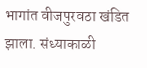भागांत वीजपुरवठा खंडित झाला. संध्याकाळी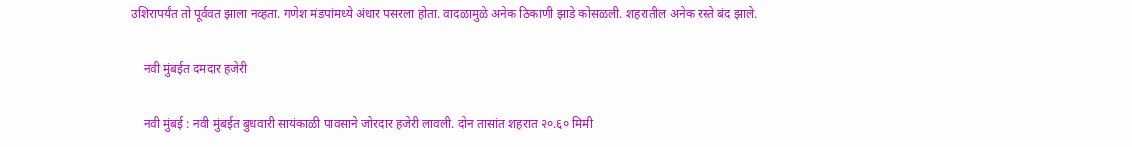उशिरापर्यंत तो पूर्ववत झाला नव्हता. गणेश मंडपांमध्ये अंधार पसरला होता. वादळामुळे अनेक ठिकाणी झाडे कोसळली. शहरातील अनेक रस्ते बंद झाले.

    नवी मुंबईत दमदार हजेरी

    नवी मुंबई : नवी मुंबईत बुधवारी सायंकाळी पावसाने जोरदार हजेरी लावली. दोन तासांत शहरात २०.६० मिमी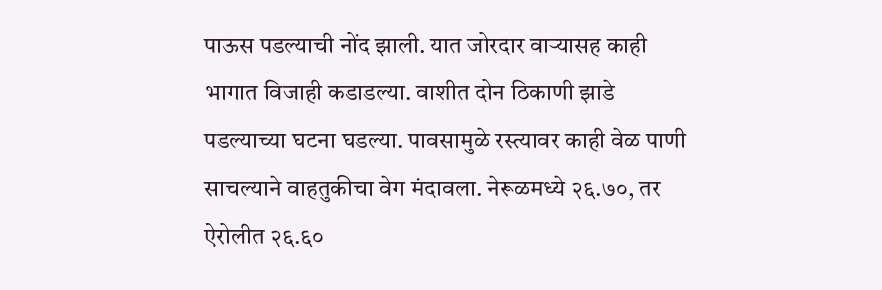पाऊस पडल्याची नोंद झाली. यात जोरदार वाऱ्यासह काही भागात विजाही कडाडल्या. वाशीत दोन ठिकाणी झाडे पडल्याच्या घटना घडल्या. पावसामुळे रस्त्यावर काही वेळ पाणी साचल्याने वाहतुकीचा वेग मंदावला. नेरूळमध्ये २६.७०, तर ऐरोलीत २६.६०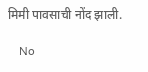मिमी पावसाची नोंद झाली.

    No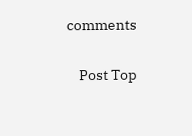comments

    Post Top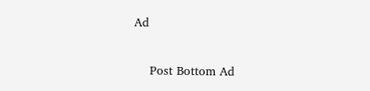Ad

    Post Bottom Ad